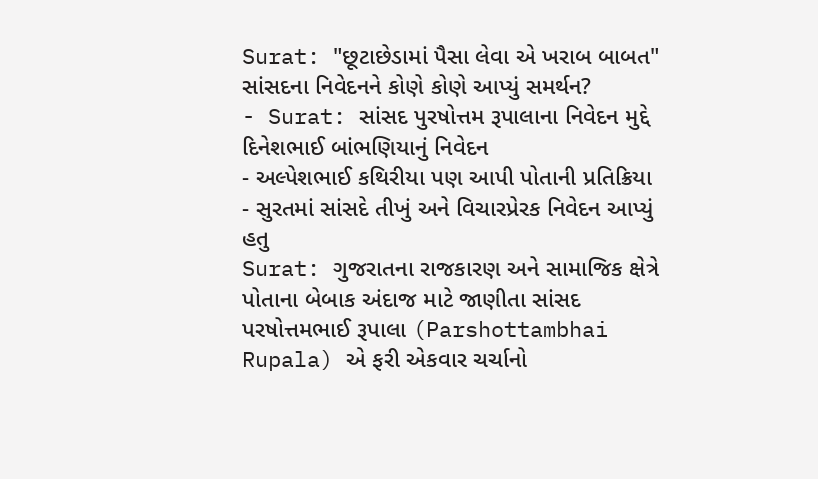Surat: "છૂટાછેડામાં પૈસા લેવા એ ખરાબ બાબત" સાંસદના નિવેદનને કોણે કોણે આપ્યું સમર્થન?
- Surat: સાંસદ પુરષોત્તમ રૂપાલાના નિવેદન મુદ્દે દિનેશભાઈ બાંભણિયાનું નિવેદન
- અલ્પેશભાઈ કથિરીયા પણ આપી પોતાની પ્રતિક્રિયા
- સુરતમાં સાંસદે તીખું અને વિચારપ્રેરક નિવેદન આપ્યું હતુ
Surat: ગુજરાતના રાજકારણ અને સામાજિક ક્ષેત્રે પોતાના બેબાક અંદાજ માટે જાણીતા સાંસદ પરષોત્તમભાઈ રૂપાલા (Parshottambhai Rupala) એ ફરી એકવાર ચર્ચાનો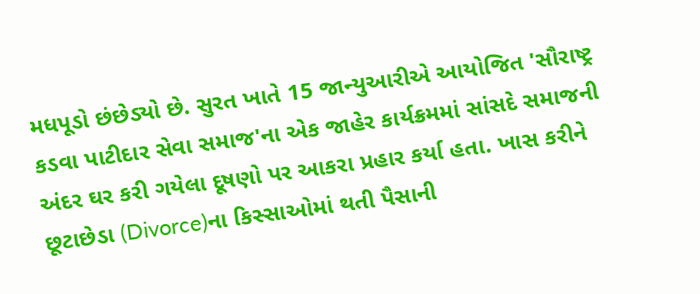મધપૂડો છંછેડ્યો છે. સુરત ખાતે 15 જાન્યુઆરીએ આયોજિત 'સૌરાષ્ટ્ર કડવા પાટીદાર સેવા સમાજ'ના એક જાહેર કાર્યક્રમમાં સાંસદે સમાજની અંદર ઘર કરી ગયેલા દૂષણો પર આકરા પ્રહાર કર્યા હતા. ખાસ કરીને છૂટાછેડા (Divorce)ના કિસ્સાઓમાં થતી પૈસાની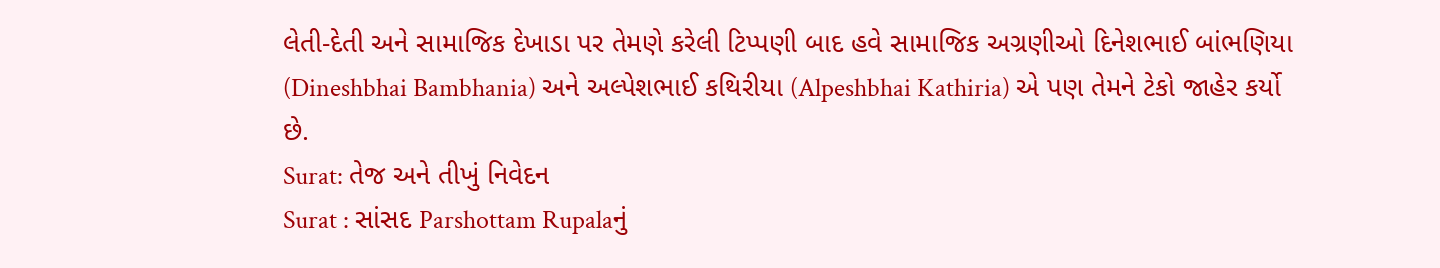લેતી-દેતી અને સામાજિક દેખાડા પર તેમણે કરેલી ટિપ્પણી બાદ હવે સામાજિક અગ્રણીઓ દિનેશભાઈ બાંભણિયા (Dineshbhai Bambhania) અને અલ્પેશભાઈ કથિરીયા (Alpeshbhai Kathiria) એ પણ તેમને ટેકો જાહેર કર્યો છે.
Surat: તેજ અને તીખું નિવેદન
Surat : સાંસદ Parshottam Rupalaનું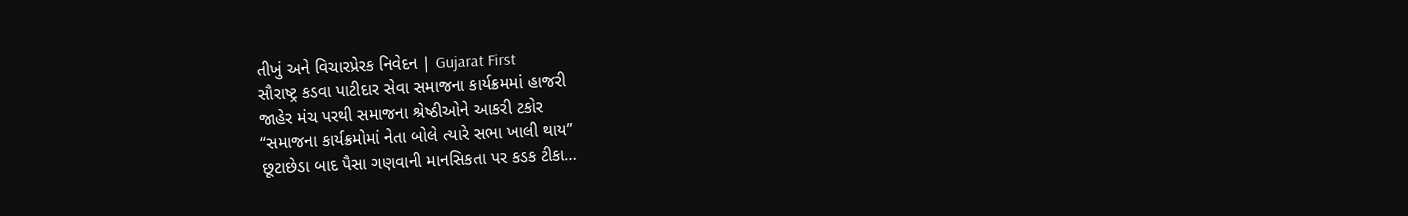તીખું અને વિચારપ્રેરક નિવેદન | Gujarat First
સૌરાષ્ટ્ર કડવા પાટીદાર સેવા સમાજના કાર્યક્રમમાં હાજરી
જાહેર મંચ પરથી સમાજના શ્રેષ્ઠીઓને આકરી ટકોર
“સમાજના કાર્યક્રમોમાં નેતા બોલે ત્યારે સભા ખાલી થાય”
છૂટાછેડા બાદ પૈસા ગણવાની માનસિકતા પર કડક ટીકા…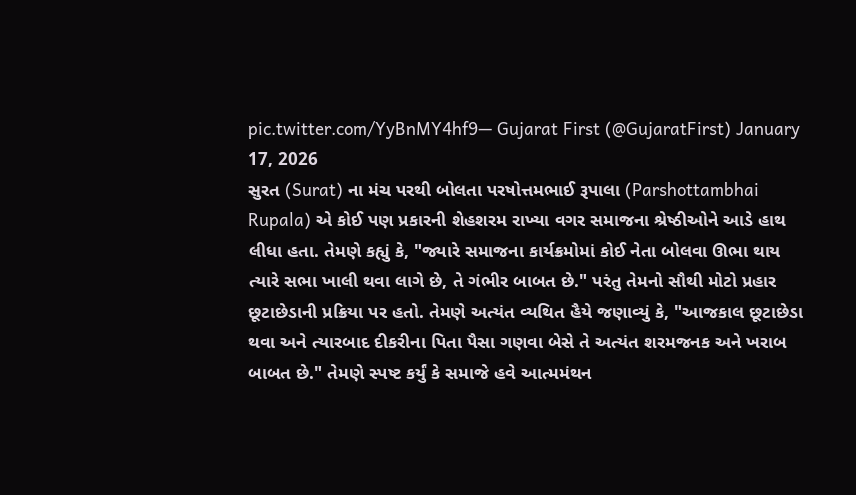pic.twitter.com/YyBnMY4hf9— Gujarat First (@GujaratFirst) January 17, 2026
સુરત (Surat) ના મંચ પરથી બોલતા પરષોત્તમભાઈ રૂપાલા (Parshottambhai Rupala) એ કોઈ પણ પ્રકારની શેહશરમ રાખ્યા વગર સમાજના શ્રેષ્ઠીઓને આડે હાથ લીધા હતા. તેમણે કહ્યું કે, "જ્યારે સમાજના કાર્યક્રમોમાં કોઈ નેતા બોલવા ઊભા થાય ત્યારે સભા ખાલી થવા લાગે છે, તે ગંભીર બાબત છે." પરંતુ તેમનો સૌથી મોટો પ્રહાર છૂટાછેડાની પ્રક્રિયા પર હતો. તેમણે અત્યંત વ્યથિત હૈયે જણાવ્યું કે, "આજકાલ છૂટાછેડા થવા અને ત્યારબાદ દીકરીના પિતા પૈસા ગણવા બેસે તે અત્યંત શરમજનક અને ખરાબ બાબત છે." તેમણે સ્પષ્ટ કર્યું કે સમાજે હવે આત્મમંથન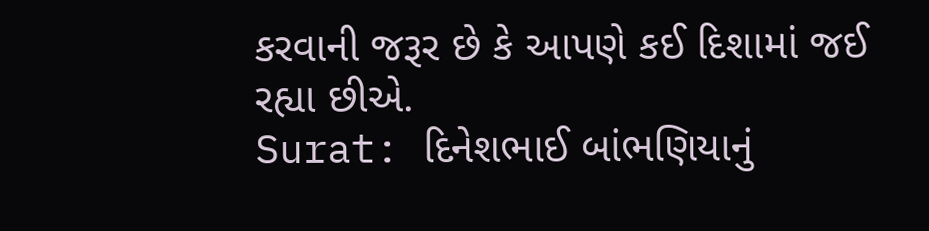કરવાની જરૂર છે કે આપણે કઈ દિશામાં જઈ રહ્યા છીએ.
Surat: દિનેશભાઈ બાંભણિયાનું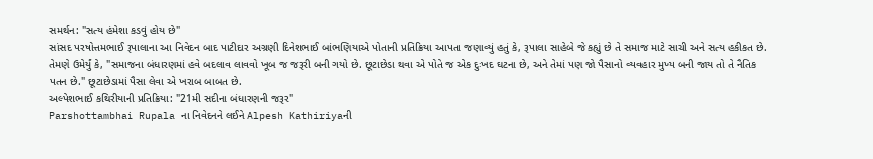સમર્થન: "સત્ય હંમેશા કડવું હોય છે"
સાંસદ પરષોત્તમભાઈ રૂપાલાના આ નિવેદન બાદ પાટીદાર અગ્રણી દિનેશભાઈ બાંભણિયાએ પોતાની પ્રતિક્રિયા આપતા જણાવ્યું હતું કે, રૂપાલા સાહેબે જે કહ્યું છે તે સમાજ માટે સાચી અને સત્ય હકીકત છે. તેમણે ઉમેર્યું કે, "સમાજના બંધારણમાં હવે બદલાવ લાવવો ખૂબ જ જરૂરી બની ગયો છે. છૂટાછેડા થવા એ પોતે જ એક દુઃખદ ઘટના છે, અને તેમાં પણ જો પૈસાનો વ્યવહાર મુખ્ય બની જાય તો તે નૈતિક પતન છે." છૂટાછેડામાં પૈસા લેવા એ ખરાબ બાબત છે.
અલ્પેશભાઈ કથિરીયાની પ્રતિક્રિયા: "21મી સદીના બંધારણની જરૂર"
Parshottambhai Rupala ના નિવેદનને લઈને Alpesh Kathiriyaની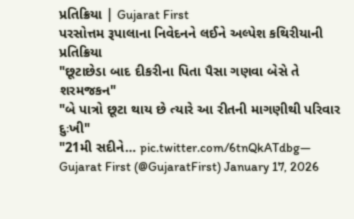પ્રતિક્રિયા | Gujarat First
પરસોત્તમ રૂપાલાના નિવેદનને લઈને અલ્પેશ કથિરીયાની પ્રતિક્રિયા
"છૂટાછેડા બાદ દીકરીના પિતા પૈસા ગણવા બેસે તે શરમજકન"
"બે પાત્રો છૂટા થાય છે ત્યારે આ રીતની માગણીથી પરિવાર દુઃખી"
"21મી સદીને… pic.twitter.com/6tnQkATdbg— Gujarat First (@GujaratFirst) January 17, 2026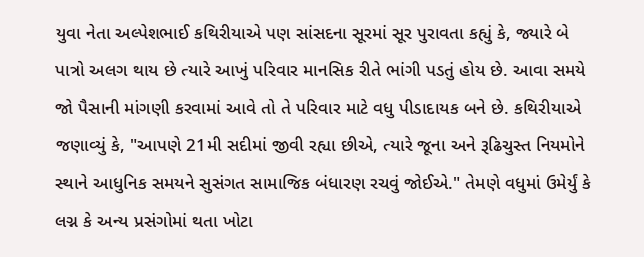યુવા નેતા અલ્પેશભાઈ કથિરીયાએ પણ સાંસદના સૂરમાં સૂર પુરાવતા કહ્યું કે, જ્યારે બે પાત્રો અલગ થાય છે ત્યારે આખું પરિવાર માનસિક રીતે ભાંગી પડતું હોય છે. આવા સમયે જો પૈસાની માંગણી કરવામાં આવે તો તે પરિવાર માટે વધુ પીડાદાયક બને છે. કથિરીયાએ જણાવ્યું કે, "આપણે 21મી સદીમાં જીવી રહ્યા છીએ, ત્યારે જૂના અને રૂઢિચુસ્ત નિયમોને સ્થાને આધુનિક સમયને સુસંગત સામાજિક બંધારણ રચવું જોઈએ." તેમણે વધુમાં ઉમેર્યું કે લગ્ન કે અન્ય પ્રસંગોમાં થતા ખોટા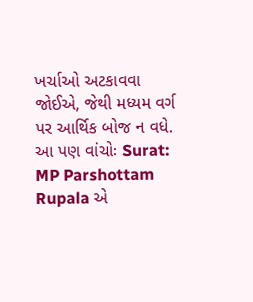ખર્ચાઓ અટકાવવા જોઈએ, જેથી મધ્યમ વર્ગ પર આર્થિક બોજ ન વધે.
આ પણ વાંચોઃ Surat: MP Parshottam Rupala એ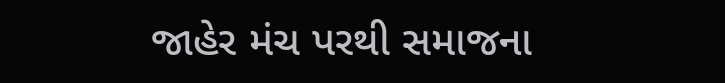જાહેર મંચ પરથી સમાજના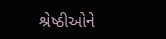શ્રેષ્ઠીઓને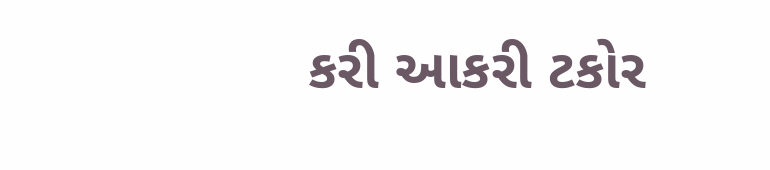કરી આકરી ટકોર